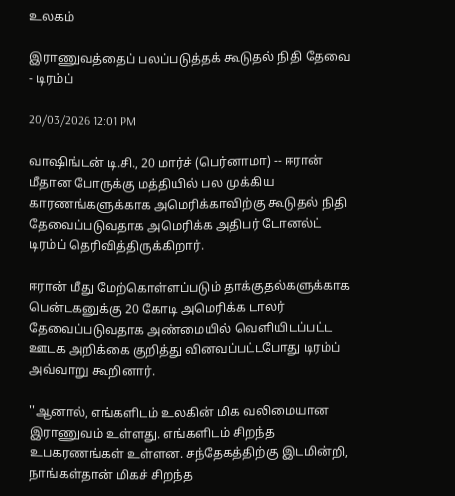உலகம்

இராணுவத்தைப் பலப்படுத்தக் கூடுதல் நிதி தேவை - டிரம்ப்

20/03/2026 12:01 PM

வாஷிங்டன் டி.சி., 20 மார்ச் (பெர்னாமா) -- ஈரான் மீதான போருக்கு மத்தியில் பல முக்கிய காரணங்களுக்காக அமெரிக்காவிற்கு கூடுதல் நிதி தேவைப்படுவதாக அமெரிக்க அதிபர் டோனல்ட் டிரம்ப் தெரிவித்திருக்கிறார்.

ஈரான் மீது மேற்கொள்ளப்படும் தாக்குதல்களுக்காக பென்டகனுக்கு 20 கோடி அமெரிக்க டாலர் தேவைப்படுவதாக அண்மையில் வெளியிடப்பட்ட  ஊடக அறிக்கை குறித்து வினவப்பட்டபோது டிரம்ப் அவ்வாறு கூறினார்.

''ஆனால், எங்களிடம் உலகின் மிக வலிமையான இராணுவம் உள்ளது. எங்களிடம் சிறந்த உபகரணங்கள் உள்ளன. சந்தேகத்திற்கு இடமின்றி, நாங்கள்தான் மிகச் சிறந்த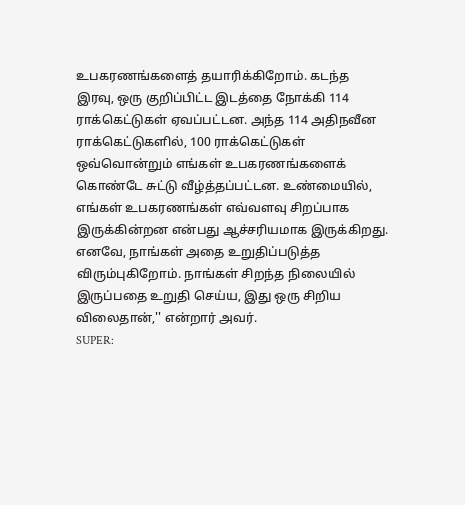உபகரணங்களைத் தயாரிக்கிறோம். கடந்த இரவு, ஒரு குறிப்பிட்ட இடத்தை நோக்கி 114 ராக்கெட்டுகள் ஏவப்பட்டன. அந்த 114 அதிநவீன ராக்கெட்டுகளில், 100 ராக்கெட்டுகள் ஒவ்வொன்றும் எங்கள் உபகரணங்களைக் கொண்டே சுட்டு வீழ்த்தப்பட்டன. உண்மையில், எங்கள் உபகரணங்கள் எவ்வளவு சிறப்பாக இருக்கின்றன என்பது ஆச்சரியமாக இருக்கிறது. எனவே, நாங்கள் அதை உறுதிப்படுத்த விரும்புகிறோம். நாங்கள் சிறந்த நிலையில் இருப்பதை உறுதி செய்ய, இது ஒரு சிறிய விலைதான்,'' என்றார் அவர்.
SUPER: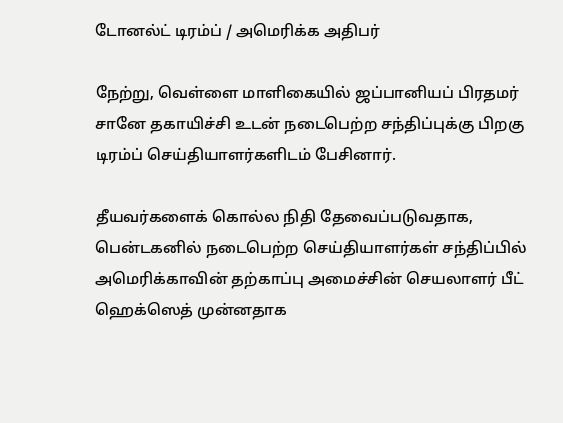டோனல்ட் டிரம்ப் / அமெரிக்க அதிபர்

நேற்று, வெள்ளை மாளிகையில் ஜப்பானியப் பிரதமர் சானே தகாயிச்சி உடன் நடைபெற்ற சந்திப்புக்கு பிறகு டிரம்ப் செய்தியாளர்களிடம் பேசினார்.

தீயவர்களைக் கொல்ல நிதி தேவைப்படுவதாக, பென்டகனில் நடைபெற்ற செய்தியாளர்கள் சந்திப்பில் அமெரிக்காவின் தற்காப்பு அமைச்சின் செயலாளர் பீட் ஹெக்ஸெத் முன்னதாக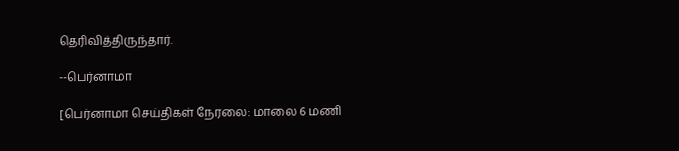தெரிவித்திருந்தார்.

--பெர்னாமா

[பெர்னாமா செய்திகள் நேரலை: மாலை 6 மணி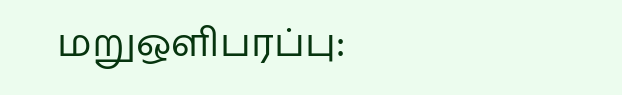மறுஒளிபரப்பு: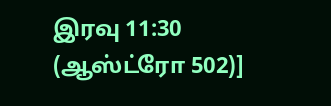இரவு 11:30 (ஆஸ்ட்ரோ 502)]